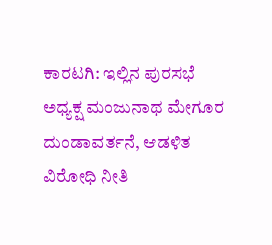ಕಾರಟಗಿ: ಇಲ್ಲಿನ ಪುರಸಭೆ ಅಧ್ಯಕ್ಷ ಮಂಜುನಾಥ ಮೇಗೂರ ದುಂಡಾವರ್ತನೆ, ಆಡಳಿತ ವಿರೋಧಿ ನೀತಿ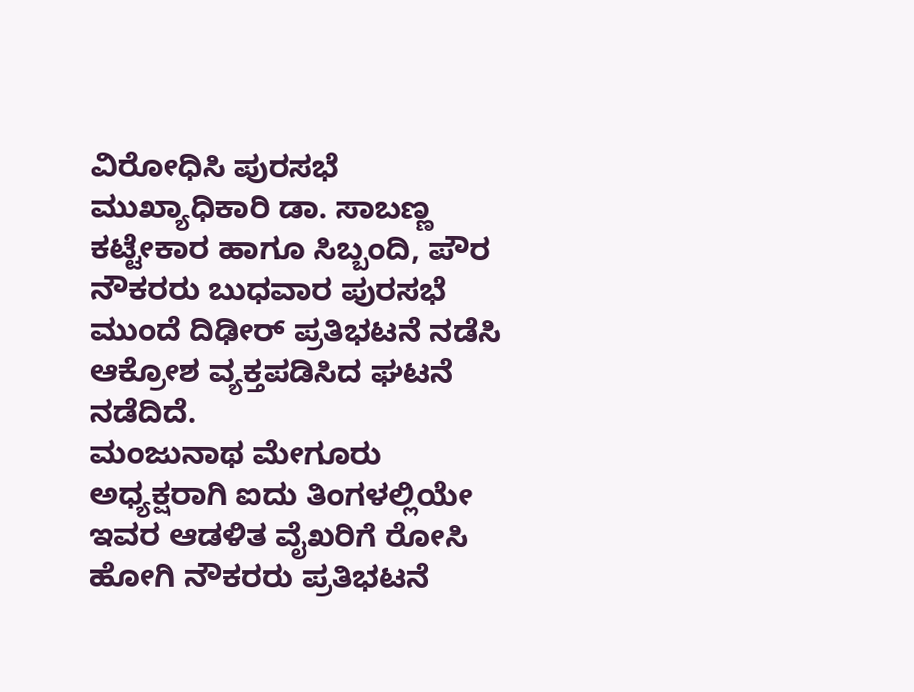ವಿರೋಧಿಸಿ ಪುರಸಭೆ ಮುಖ್ಯಾಧಿಕಾರಿ ಡಾ. ಸಾಬಣ್ಣ ಕಟ್ಟೇಕಾರ ಹಾಗೂ ಸಿಬ್ಬಂದಿ, ಪೌರ ನೌಕರರು ಬುಧವಾರ ಪುರಸಭೆ ಮುಂದೆ ದಿಢೀರ್ ಪ್ರತಿಭಟನೆ ನಡೆಸಿ ಆಕ್ರೋಶ ವ್ಯಕ್ತಪಡಿಸಿದ ಘಟನೆ ನಡೆದಿದೆ.
ಮಂಜುನಾಥ ಮೇಗೂರು ಅಧ್ಯಕ್ಷರಾಗಿ ಐದು ತಿಂಗಳಲ್ಲಿಯೇ ಇವರ ಆಡಳಿತ ವೈಖರಿಗೆ ರೋಸಿ ಹೋಗಿ ನೌಕರರು ಪ್ರತಿಭಟನೆ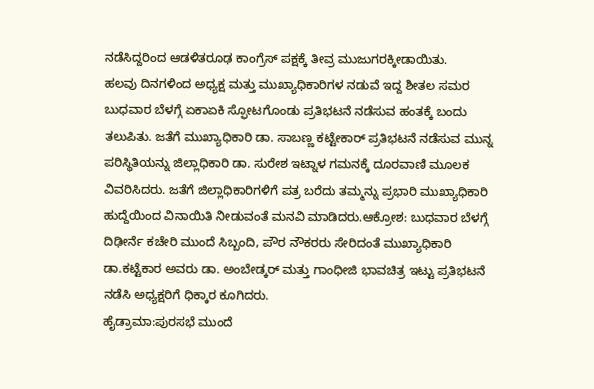ನಡೆಸಿದ್ದರಿಂದ ಆಡಳಿತರೂಢ ಕಾಂಗ್ರೆಸ್ ಪಕ್ಷಕ್ಕೆ ತೀವ್ರ ಮುಜುಗರಕ್ಕೀಡಾಯಿತು.
ಹಲವು ದಿನಗಳಿಂದ ಅಧ್ಯಕ್ಷ ಮತ್ತು ಮುಖ್ಯಾಧಿಕಾರಿಗಳ ನಡುವೆ ಇದ್ದ ಶೀತಲ ಸಮರ ಬುಧವಾರ ಬೆಳಗ್ಗೆ ಏಕಾಏಕಿ ಸ್ಫೋಟಗೊಂಡು ಪ್ರತಿಭಟನೆ ನಡೆಸುವ ಹಂತಕ್ಕೆ ಬಂದು ತಲುಪಿತು. ಜತೆಗೆ ಮುಖ್ಯಾಧಿಕಾರಿ ಡಾ. ಸಾಬಣ್ಣ ಕಟ್ಟೇಕಾರ್ ಪ್ರತಿಭಟನೆ ನಡೆಸುವ ಮುನ್ನ ಪರಿಸ್ಥಿತಿಯನ್ನು ಜಿಲ್ಲಾಧಿಕಾರಿ ಡಾ. ಸುರೇಶ ಇಟ್ನಾಳ ಗಮನಕ್ಕೆ ದೂರವಾಣಿ ಮೂಲಕ ವಿವರಿಸಿದರು. ಜತೆಗೆ ಜಿಲ್ಲಾಧಿಕಾರಿಗಳಿಗೆ ಪತ್ರ ಬರೆದು ತಮ್ಮನ್ನು ಪ್ರಭಾರಿ ಮುಖ್ಯಾಧಿಕಾರಿ ಹುದ್ದೆಯಿಂದ ವಿನಾಯಿತಿ ನೀಡುವಂತೆ ಮನವಿ ಮಾಡಿದರು.ಆಕ್ರೋಶ: ಬುಧವಾರ ಬೆಳಗ್ಗೆ ದಿಢೀರ್ನೆ ಕಚೇರಿ ಮುಂದೆ ಸಿಬ್ಬಂದಿ, ಪೌರ ನೌಕರರು ಸೇರಿದಂತೆ ಮುಖ್ಯಾಧಿಕಾರಿ ಡಾ.ಕಟ್ಟೆಕಾರ ಅವರು ಡಾ. ಅಂಬೇಡ್ಕರ್ ಮತ್ತು ಗಾಂಧೀಜಿ ಭಾವಚಿತ್ರ ಇಟ್ಟು ಪ್ರತಿಭಟನೆ ನಡೆಸಿ ಅಧ್ಯಕ್ಷರಿಗೆ ಧಿಕ್ಕಾರ ಕೂಗಿದರು.
ಹೈಡ್ರಾಮಾ:ಪುರಸಭೆ ಮುಂದೆ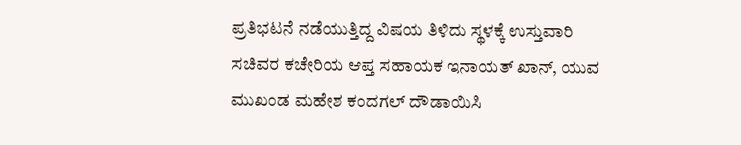ಪ್ರತಿಭಟನೆ ನಡೆಯುತ್ತಿದ್ದ ವಿಷಯ ತಿಳಿದು ಸ್ಥಳಕ್ಕೆ ಉಸ್ತುವಾರಿ ಸಚಿವರ ಕಚೇರಿಯ ಆಪ್ತ ಸಹಾಯಕ ಇನಾಯತ್ ಖಾನ್, ಯುವ ಮುಖಂಡ ಮಹೇಶ ಕಂದಗಲ್ ದೌಡಾಯಿಸಿ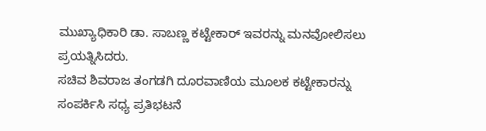ಮುಖ್ಯಾಧಿಕಾರಿ ಡಾ. ಸಾಬಣ್ಣ ಕಟ್ಟೇಕಾರ್ ಇವರನ್ನು ಮನವೋಲಿಸಲು ಪ್ರಯತ್ನಿಸಿದರು.
ಸಚಿವ ಶಿವರಾಜ ತಂಗಡಗಿ ದೂರವಾಣಿಯ ಮೂಲಕ ಕಟ್ಟೇಕಾರನ್ನು ಸಂಪರ್ಕಿಸಿ ಸಧ್ಯ ಪ್ರತಿಭಟನೆ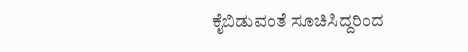ಕೈಬಿಡುವಂತೆ ಸೂಚಿಸಿದ್ದರಿಂದ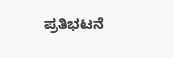ಪ್ರತಿಭಟನೆ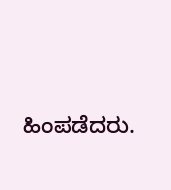ಹಿಂಪಡೆದರು.